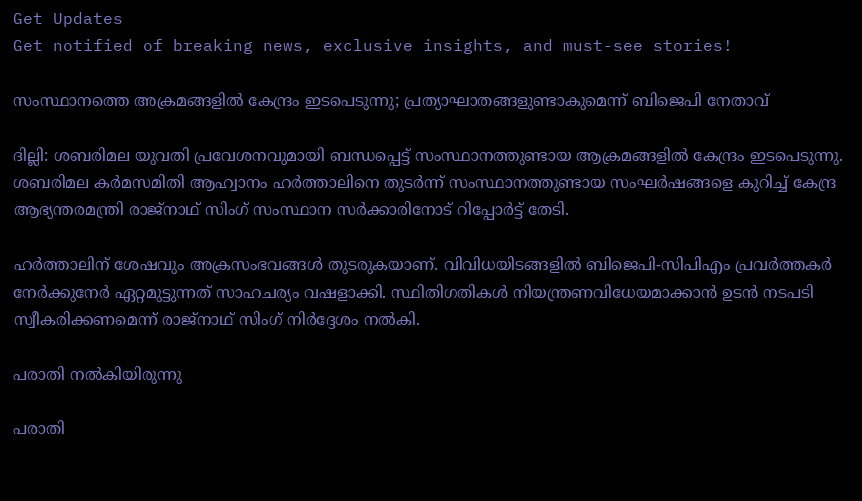Get Updates
Get notified of breaking news, exclusive insights, and must-see stories!

സംസ്ഥാനത്തെ അക്രമങ്ങളില്‍ കേന്ദ്രം ഇടപെടുന്നു; പ്രത്യാഘാതങ്ങളുണ്ടാകുമെന്ന് ബിജെപി നേതാവ്

ദില്ലി: ശബരിമല യുവതി പ്രവേശനവുമായി ബന്ധപ്പെട്ട് സംസ്ഥാനത്തുണ്ടായ ആക്രമങ്ങളിൽ കേന്ദ്രം ഇടപെടുന്നു. ശബരിമല കർമസമിതി ആഹ്വാനം ഹർത്താലിനെ തുടർന്ന് സംസ്ഥാനത്തുണ്ടായ സംഘർഷങ്ങളെ കുറിച്ച് കേന്ദ്ര ആഭ്യന്തരമന്ത്രി രാജ്നാഥ് സിംഗ് സംസ്ഥാന സർക്കാരിനോട് റിപ്പോർട്ട് തേടി.

ഹർത്താലിന് ശേഷവും അക്രസംഭവങ്ങൾ തുടരുകയാണ്. വിവിധയിടങ്ങളിൽ ബിജെപി-സിപിഎം പ്രവർത്തകർ നേർക്കുനേർ ഏറ്റമുട്ടുന്നത് സാഹചര്യം വഷളാക്കി. സ്ഥിതിഗതികൾ നിയന്ത്രണവിധേയമാക്കാൻ ഉടൻ നടപടി സ്വീകരിക്കണമെന്ന് രാജ്നാഥ് സിംഗ് നിർദ്ദേശം നൽകി.

പരാതി നൽകിയിരുന്നു

പരാതി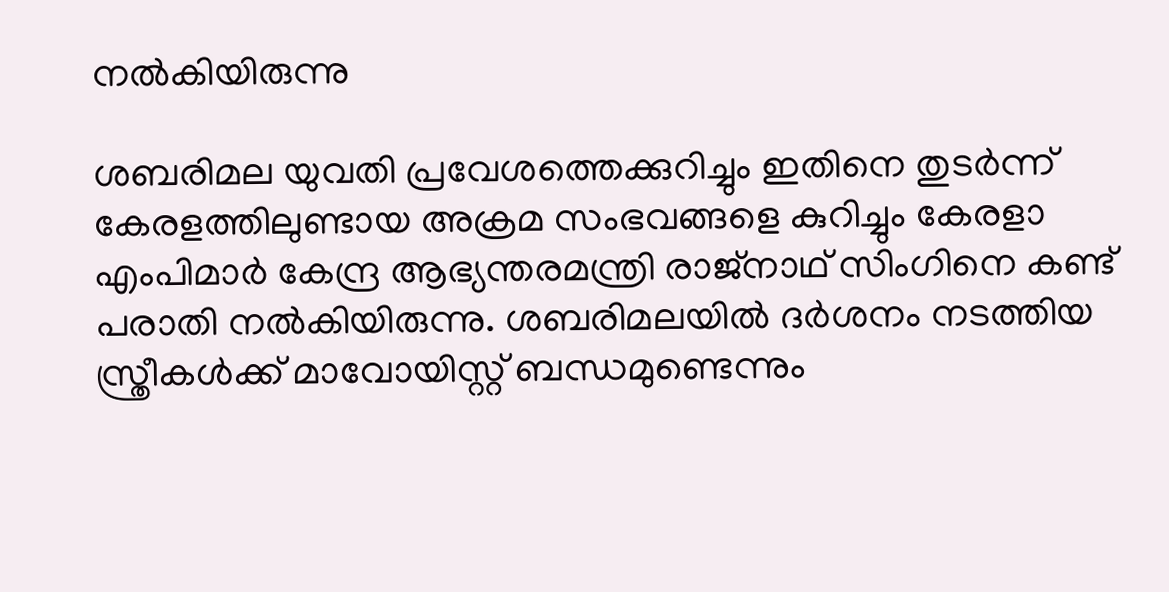നൽകിയിരുന്നു

ശബരിമല യുവതി പ്രവേശത്തെക്കുറിച്ചും ഇതിനെ തുടർന്ന് കേരളത്തിലുണ്ടായ അക്രമ സംഭവങ്ങളെ കുറിച്ചും കേരളാ എംപിമാർ കേന്ദ്ര ആഭ്യന്തരമന്ത്രി രാജ്നാഥ് സിംഗിനെ കണ്ട് പരാതി നൽകിയിരുന്നു. ശബരിമലയിൽ ദർശനം നടത്തിയ സ്ത്രീകൾക്ക് മാവോയിസ്റ്റ് ബന്ധമുണ്ടെന്നും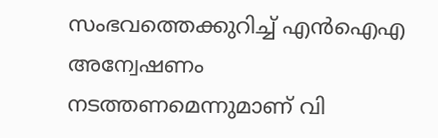സംഭവത്തെക്കുറിച്ച് എൻഐഎ അന്വേഷണം നടത്തണമെന്നുമാണ് വി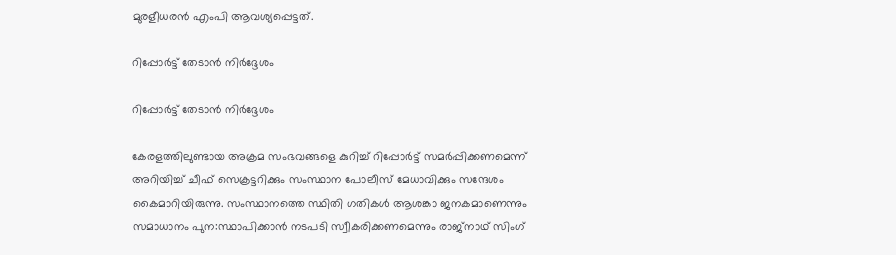മുരളീധരൻ എംപി ആവശ്യപ്പെട്ടത്.

റിപ്പോർട്ട് തേടാൻ നിർദ്ദേശം

റിപ്പോർട്ട് തേടാൻ നിർദ്ദേശം

കേരളത്തിലുണ്ടായ അക്രമ സംഭവങ്ങളെ കുറിച്ച് റിപ്പോർട്ട് സമർപ്പിക്കണമെന്ന് അറിയിച്ച് ചീഫ് സെക്രട്ടറിക്കും സംസ്ഥാന പോലീസ് മേധാവിക്കും സന്ദേശം കൈമാറിയിരുന്നു. സംസ്ഥാനത്തെ സ്ഥിതി ഗതികൾ ആശങ്കാ ജനകമാണെന്നും സമാധാനം പുന:സ്ഥാപിക്കാൻ നടപടി സ്വീകരിക്കണമെന്നും രാജ്നാഥ് സിംഗ്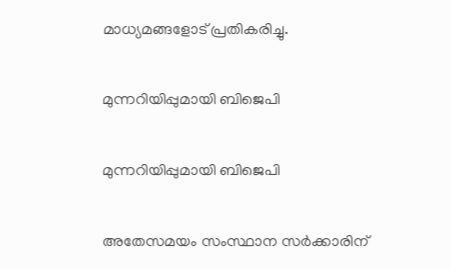മാധ്യമങ്ങളോട് പ്രതികരിച്ചു.

മുന്നറിയിപ്പുമായി ബിജെപി‌

മുന്നറിയിപ്പുമായി ബിജെപി‌

അതേസമയം സംസ്ഥാന സർക്കാരിന്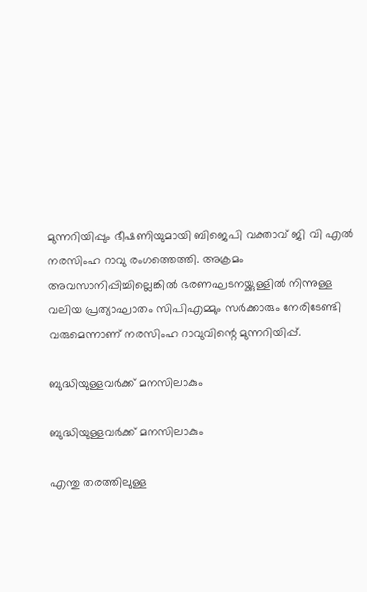മുന്നറിയിപ്പും ഭീഷണിയുമായി ബിജെപി വക്താവ് ജി വി എൽ നരസിംഹ റാവു രംഗത്തെത്തി. അക്രമം അവസാനിപ്പിച്ചില്ലെങ്കിൽ ഭരണഘടനയ്ക്കുള്ളിൽ നിന്നുള്ള വലിയ പ്രത്യാഘാതം സിപിഎമ്മും സർക്കാരും നേരിടേണ്ടി വരുമെന്നാണ് നരസിംഹ റാവുവിന്റെ മുന്നറിയിപ്പ്.

ബുദ്ധിയുള്ളവർക്ക് മനസിലാകും

ബുദ്ധിയുള്ളവർക്ക് മനസിലാകും

എന്തു തരത്തിലുള്ള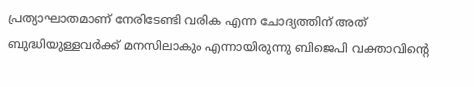പ്രത്യാഘാതമാണ് നേരിടേണ്ടി വരിക എന്ന ചോദ്യത്തിന് അത് ബുദ്ധിയുള്ളവർക്ക് മനസിലാകും എന്നായിരുന്നു ബിജെപി വക്താവിന്റെ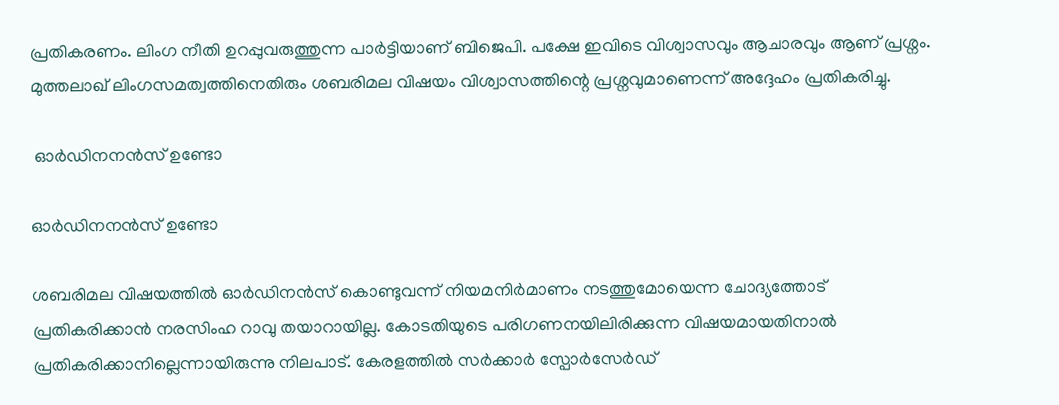പ്രതികരണം. ലിംഗ നീതി ഉറപ്പുവരുത്തുന്ന പാർട്ടിയാണ് ബിജെപി. പക്ഷേ ഇവിടെ വിശ്വാസവും ആചാരവും ആണ് പ്രശ്നം. മുത്തലാഖ് ലിംഗസമത്വത്തിനെതിരും ശബരിമല വിഷയം വിശ്വാസത്തിന്റെ പ്രശ്നവുമാണെന്ന് അദ്ദേഹം പ്രതികരിച്ചു.

 ഓർഡിനനൻസ് ഉണ്ടോ

ഓർഡിനനൻസ് ഉണ്ടോ

ശബരിമല വിഷയത്തിൽ ഓർഡിനൻസ് കൊണ്ടുവന്ന് നിയമനിർമാണം നടത്തുമോയെന്ന ചോദ്യത്തോട് പ്രതികരിക്കാൻ നരസിംഹ റാവു തയാറായില്ല. കോടതിയുടെ പരിഗണനയിലിരിക്കുന്ന വിഷയമായതിനാൽ പ്രതികരിക്കാനില്ലെന്നായിരുന്നു നിലപാട്. കേരളത്തിൽ സർക്കാർ സ്പോർസേർഡ്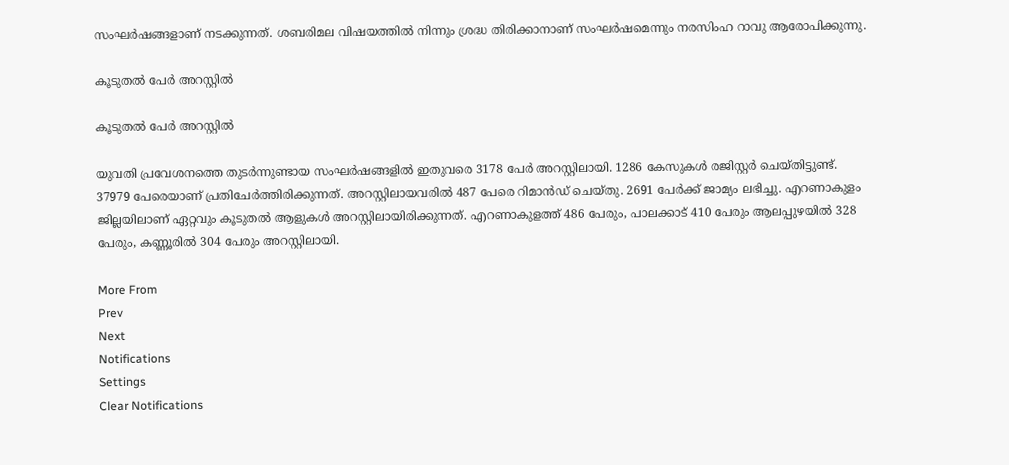സംഘർഷങ്ങളാണ് നടക്കുന്നത്. ശബരിമല വിഷയത്തിൽ നിന്നും ശ്രദ്ധ തിരിക്കാനാണ് സംഘർഷമെന്നും നരസിംഹ റാവു ആരോപിക്കുന്നു.

കൂടുതൽ പേർ അറസ്റ്റിൽ

കൂടുതൽ പേർ അറസ്റ്റിൽ

യുവതി പ്രവേശനത്തെ തുടർന്നുണ്ടായ സംഘർഷങ്ങളിൽ‌ ഇതുവരെ 3178 പേർ അറസ്റ്റിലായി. 1286 കേസുകൾ രജിസ്റ്റർ ചെയ്തിട്ടുണ്ട്. 37979 പേരെയാണ് പ്രതിചേര്‍ത്തിരിക്കുന്നത്. അറസ്റ്റിലായവരില്‍ 487 പേരെ റിമാൻഡ് ചെയ്തു. 2691 പേര്‍ക്ക് ജാമ്യം ലഭിച്ചു. എറണാകുളം ജില്ലയിലാണ് ഏറ്റവും കൂടുതൽ ആളുകൾ അറസ്റ്റിലായിരിക്കുന്നത്. എറണാകുളത്ത് 486 പേരും, പാലക്കാട് 410 പേരും ആലപ്പുഴയിൽ 328 പേരും, കണ്ണൂരിൽ 304 പേരും അറസ്റ്റിലായി.

More From
Prev
Next
Notifications
Settings
Clear Notifications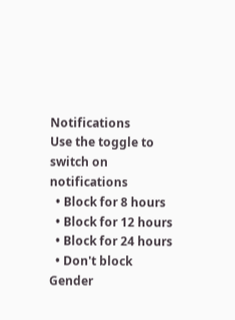Notifications
Use the toggle to switch on notifications
  • Block for 8 hours
  • Block for 12 hours
  • Block for 24 hours
  • Don't block
Gender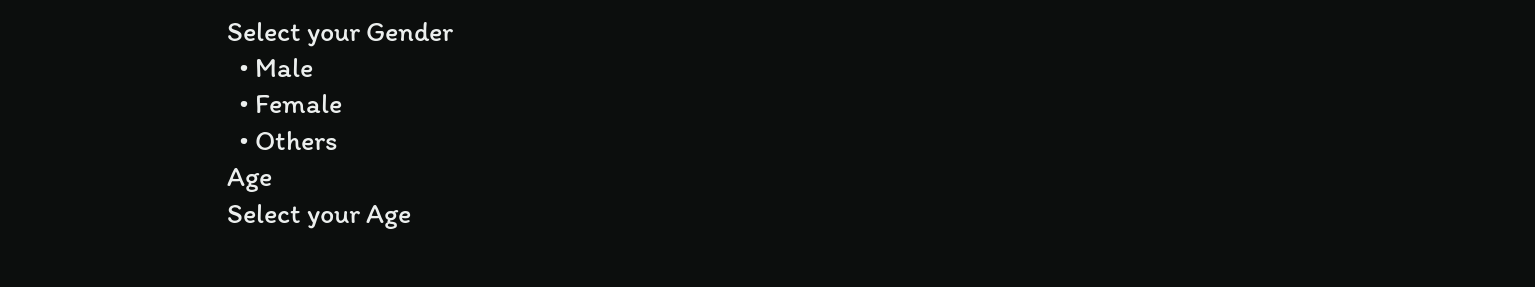Select your Gender
  • Male
  • Female
  • Others
Age
Select your Age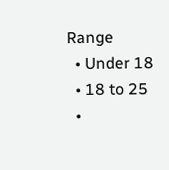Range
  • Under 18
  • 18 to 25
  •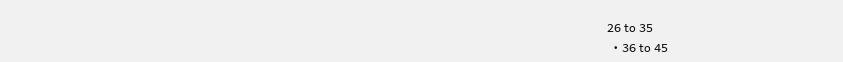26 to 35
  • 36 to 45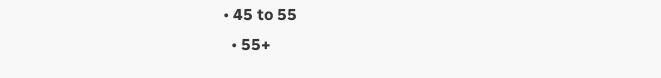• 45 to 55
  • 55+